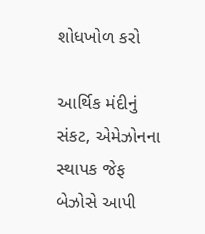શોધખોળ કરો

આર્થિક મંદીનું સંકટ, એમેઝોનના સ્થાપક જેફ બેઝોસે આપી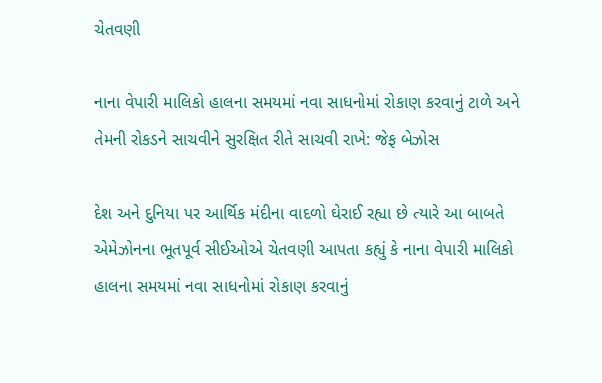ચેતવણી

નાના વેપારી માલિકો હાલના સમયમાં નવા સાધનોમાં રોકાણ કરવાનું ટાળે અને તેમની રોકડને સાચવીને સુરક્ષિત રીતે સાચવી રાખે: જેફ બેઝોસ

દેશ અને દુનિયા પર આર્થિક મંદીના વાદળો ઘેરાઈ રહ્યા છે ત્યારે આ બાબતે એમેઝોનના ભૂતપૂર્વ સીઈઓએ ચેતવણી આપતા કહ્યું કે નાના વેપારી માલિકો હાલના સમયમાં નવા સાધનોમાં રોકાણ કરવાનું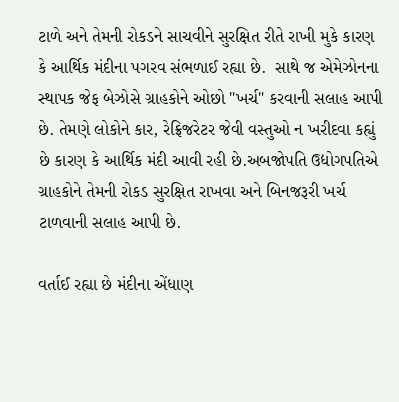ટાળે અને તેમની રોકડને સાચવીને સુરક્ષિત રીતે રાખી મુકે કારણ કે આર્થિક મંદીના પગરવ સંભળાઈ રહ્યા છે.  સાથે જ એમેઝોનના સ્થાપક જેફ બેઝોસે ગ્રાહકોને ઓછો "ખર્ચ" કરવાની સલાહ આપી છે. તેમણે લોકોને કાર, રેફ્રિજરેટર જેવી વસ્તુઓ ન ખરીદવા કહ્યું છે કારણ કે આર્થિક મંદી આવી રહી છે.અબજોપતિ ઉદ્યોગપતિએ ગ્રાહકોને તેમની રોકડ સુરક્ષિત રાખવા અને બિનજરૂરી ખર્ચ ટાળવાની સલાહ આપી છે.

વર્તાઈ રહ્યા છે મંદીના એંધાણ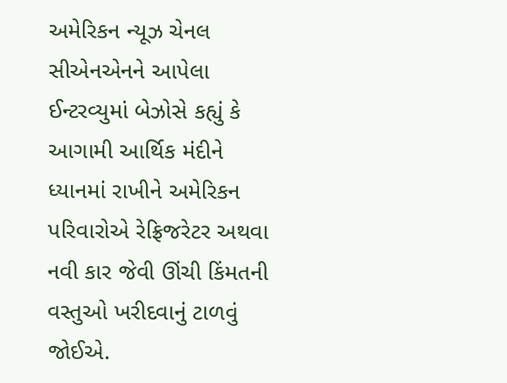અમેરિકન ન્યૂઝ ચેનલ સીએનએનને આપેલા ઈન્ટરવ્યુમાં બેઝોસે કહ્યું કે આગામી આર્થિક મંદીને ધ્યાનમાં રાખીને અમેરિકન પરિવારોએ રેફ્રિજરેટર અથવા નવી કાર જેવી ઊંચી કિંમતની વસ્તુઓ ખરીદવાનું ટાળવું જોઈએ.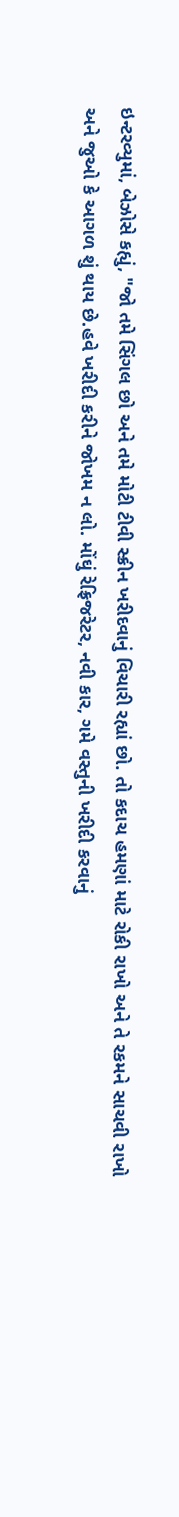ઇન્ટરવ્યુમાં, બેઝોસે કહ્યું, "જો તમે સિંગલ છો અને તમે મોટી ટીવી સ્ક્રીન ખરીદવાનું વિચારી રહ્યાં છો. તો કદાચ હમણાં માટે રોકી રાખો અને તે રકમને સાચવી રાખો અને જુઓ કે આગળ શું થાય છે.હવે ખરીદી કરીને જોખમ ન લો. મોંઘું રેફ્રિજરેટર, નવી કાર, ગમે વસ્તુની ખરીદી કરવાનું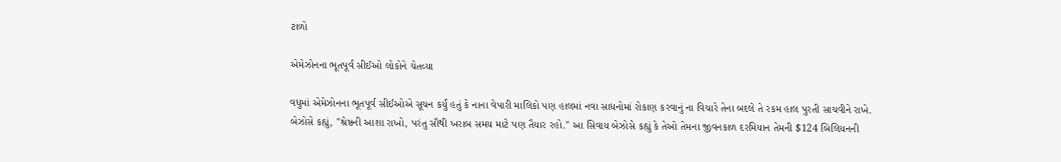ટાળો

એમેઝોનના ભૂતપૂર્વ સીઈઓ લોકોને ચેતવ્યા

વધુમાં એમેઝોનના ભૂતપૂર્વ સીઈઓએ સૂચન કર્યું હતું કે નાના વેપારી માલિકો પણ હાલમાં નવા સાધનોમાં રોકાણ કરવાનું ના વિચારે તેના બદલે તે રકમ હાલ પુરતી સાચવીને રાખે. બેઝોસે કહ્યું, "શ્રેષ્ઠની આશા રાખો, પરંતુ સૌથી ખરાબ સમય માટે પણ તૈયાર રહો." આ સિવાય બેઝોસે કહ્યું કે તેઓ તેમના જીવનકાળ દરમિયાન તેમની $124 બિલિયનની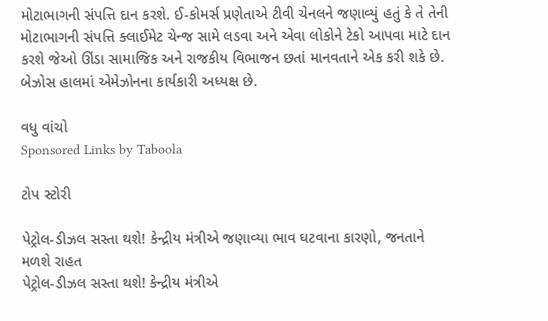મોટાભાગની સંપત્તિ દાન કરશે. ઈ-કોમર્સ પ્રણેતાએ ટીવી ચેનલને જણાવ્યું હતું કે તે તેની મોટાભાગની સંપત્તિ ક્લાઈમેટ ચેન્જ સામે લડવા અને એવા લોકોને ટેકો આપવા માટે દાન કરશે જેઓ ઊંડા સામાજિક અને રાજકીય વિભાજન છતાં માનવતાને એક કરી શકે છે. બેઝોસ હાલમાં એમેઝોનના કાર્યકારી અધ્યક્ષ છે.

વધુ વાંચો
Sponsored Links by Taboola

ટોપ સ્ટોરી

પેટ્રોલ-ડીઝલ સસ્તા થશે! કેન્દ્રીય મંત્રીએ જણાવ્યા ભાવ ઘટવાના કારણો, જનતાને મળશે રાહત
પેટ્રોલ-ડીઝલ સસ્તા થશે! કેન્દ્રીય મંત્રીએ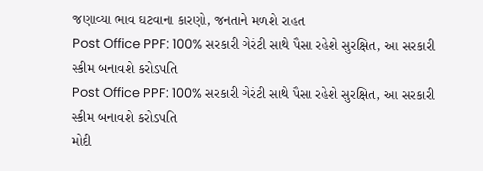જણાવ્યા ભાવ ઘટવાના કારણો, જનતાને મળશે રાહત
Post Office PPF: 100% સરકારી ગેરંટી સાથે પૈસા રહેશે સુરક્ષિત, આ સરકારી સ્કીમ બનાવશે કરોડપતિ
Post Office PPF: 100% સરકારી ગેરંટી સાથે પૈસા રહેશે સુરક્ષિત, આ સરકારી સ્કીમ બનાવશે કરોડપતિ
મોદી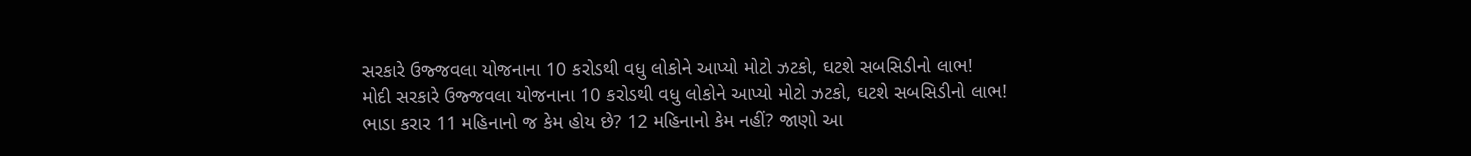સરકારે ઉજ્જવલા યોજનાના 10 કરોડથી વધુ લોકોને આપ્યો મોટો ઝટકો, ઘટશે સબસિડીનો લાભ!
મોદી સરકારે ઉજ્જવલા યોજનાના 10 કરોડથી વધુ લોકોને આપ્યો મોટો ઝટકો, ઘટશે સબસિડીનો લાભ!
ભાડા કરાર 11 મહિનાનો જ કેમ હોય છે? 12 મહિનાનો કેમ નહીં? જાણો આ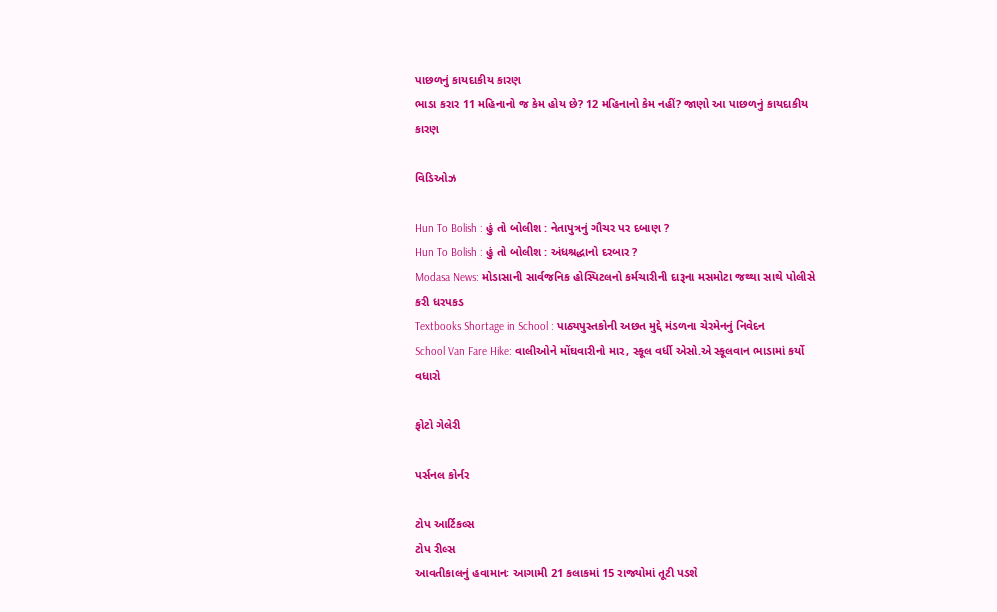પાછળનું કાયદાકીય કારણ
ભાડા કરાર 11 મહિનાનો જ કેમ હોય છે? 12 મહિનાનો કેમ નહીં? જાણો આ પાછળનું કાયદાકીય કારણ

વિડિઓઝ

Hun To Bolish : હું તો બોલીશ : નેતાપુત્રનું ગૌચર પર દબાણ ?
Hun To Bolish : હું તો બોલીશ : અંધશ્રદ્ધાનો દરબાર ?
Modasa News: મોડાસાની સાર્વજનિક હોસ્પિટલનો કર્મચારીની દારૂના મસમોટા જથ્થા સાથે પોલીસે કરી ધરપકડ
Textbooks Shortage in School : પાઠ્યપુસ્તકોની અછત મુદ્દે મંડળના ચેરમેનનું નિવેદન
School Van Fare Hike: વાલીઓને મોંઘવારીનો માર, સ્કૂલ વર્ધી એસો.એ સ્કૂલવાન ભાડામાં કર્યો વધારો

ફોટો ગેલેરી

પર્સનલ કોર્નર

ટોપ આર્ટિકલ્સ
ટોપ રીલ્સ
આવતીકાલનું હવામાનઃ આગામી 21 કલાકમાં 15 રાજ્યોમાં તૂટી પડશે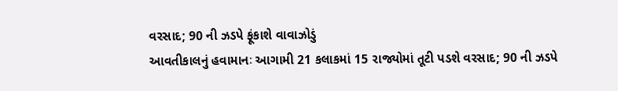વરસાદ; 90 ની ઝડપે ફૂંકાશે વાવાઝોડું
આવતીકાલનું હવામાનઃ આગામી 21 કલાકમાં 15 રાજ્યોમાં તૂટી પડશે વરસાદ; 90 ની ઝડપે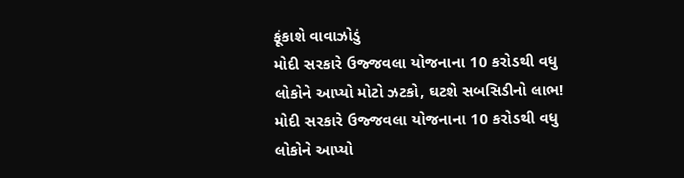ફૂંકાશે વાવાઝોડું
મોદી સરકારે ઉજ્જવલા યોજનાના 10 કરોડથી વધુ લોકોને આપ્યો મોટો ઝટકો, ઘટશે સબસિડીનો લાભ!
મોદી સરકારે ઉજ્જવલા યોજનાના 10 કરોડથી વધુ લોકોને આપ્યો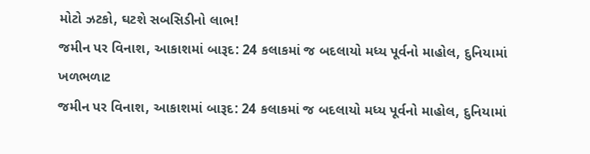મોટો ઝટકો, ઘટશે સબસિડીનો લાભ!
જમીન પર વિનાશ, આકાશમાં બારૂદ: 24 કલાકમાં જ બદલાયો મધ્ય પૂર્વનો માહોલ, દુનિયામાં ખળભળાટ
જમીન પર વિનાશ, આકાશમાં બારૂદ: 24 કલાકમાં જ બદલાયો મધ્ય પૂર્વનો માહોલ, દુનિયામાં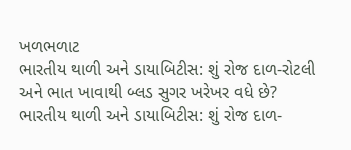ખળભળાટ
ભારતીય થાળી અને ડાયાબિટીસ: શું રોજ દાળ-રોટલી અને ભાત ખાવાથી બ્લડ સુગર ખરેખર વધે છે?
ભારતીય થાળી અને ડાયાબિટીસ: શું રોજ દાળ-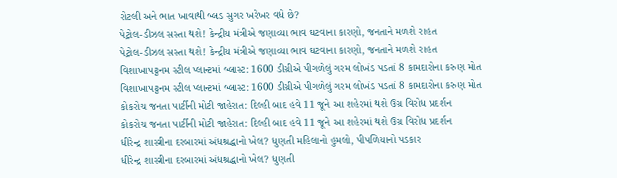રોટલી અને ભાત ખાવાથી બ્લડ સુગર ખરેખર વધે છે?
પેટ્રોલ-ડીઝલ સસ્તા થશે! કેન્દ્રીય મંત્રીએ જણાવ્યા ભાવ ઘટવાના કારણો, જનતાને મળશે રાહત
પેટ્રોલ-ડીઝલ સસ્તા થશે! કેન્દ્રીય મંત્રીએ જણાવ્યા ભાવ ઘટવાના કારણો, જનતાને મળશે રાહત
વિશાખાપટ્ટનમ સ્ટીલ પ્લાન્ટમાં બ્લાસ્ટ: 1600 ડીગ્રીએ પીગળેલું ગરમ લોખંડ પડતાં 8 કામદારોના કરુણ મોત
વિશાખાપટ્ટનમ સ્ટીલ પ્લાન્ટમાં બ્લાસ્ટ: 1600 ડીગ્રીએ પીગળેલું ગરમ લોખંડ પડતાં 8 કામદારોના કરુણ મોત
કોકરોચ જનતા પાર્ટીની મોટી જાહેરાત: દિલ્હી બાદ હવે 11 જૂને આ શહેરમાં થશે ઉગ્ર વિરોધ પ્રદર્શન
કોકરોચ જનતા પાર્ટીની મોટી જાહેરાત: દિલ્હી બાદ હવે 11 જૂને આ શહેરમાં થશે ઉગ્ર વિરોધ પ્રદર્શન
ધીરેન્દ્ર શાસ્ત્રીના દરબારમાં અંધશ્રદ્ધાનો ખેલ? ધુણતી મહિલાનો હુમલો, પીપળિયાનો પડકાર
ધીરેન્દ્ર શાસ્ત્રીના દરબારમાં અંધશ્રદ્ધાનો ખેલ? ધુણતી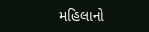મહિલાનો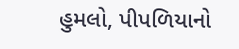હુમલો, પીપળિયાનો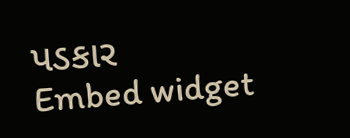પડકાર
Embed widget